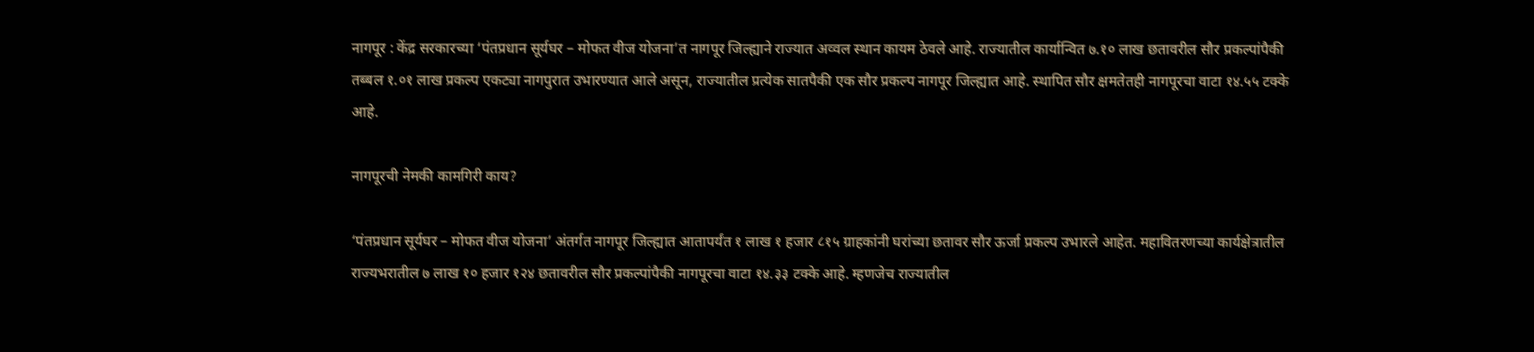नागपूर : केंद्र सरकारच्या ‘पंतप्रधान सूर्यघर – मोफत वीज योजना’त नागपूर जिल्ह्याने राज्यात अव्वल स्थान कायम ठेवले आहे. राज्यातील कार्यान्वित ७.१० लाख छतावरील सौर प्रकल्पांपैकी तब्बल १.०१ लाख प्रकल्प एकट्या नागपुरात उभारण्यात आले असून, राज्यातील प्रत्येक सातपैकी एक सौर प्रकल्प नागपूर जिल्ह्यात आहे. स्थापित सौर क्षमतेतही नागपूरचा वाटा १४.५५ टक्के आहे.

नागपूरची नेमकी कामगिरी काय?

‘पंतप्रधान सूर्यघर – मोफत वीज योजना’ अंतर्गत नागपूर जिल्ह्यात आतापर्यंत १ लाख १ हजार ८१५ ग्राहकांनी घरांच्या छतावर सौर ऊर्जा प्रकल्प उभारले आहेत. महावितरणच्या कार्यक्षेत्रातील राज्यभरातील ७ लाख १० हजार १२४ छतावरील सौर प्रकल्पांपैकी नागपूरचा वाटा १४.३३ टक्के आहे. म्हणजेच राज्यातील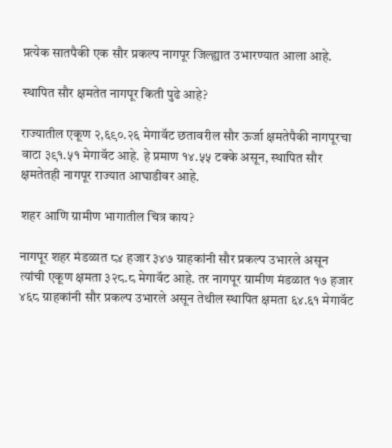प्रत्येक सातपैकी एक सौर प्रकल्प नागपूर जिल्ह्यात उभारण्यात आला आहे.

स्थापित सौर क्षमतेत नागपूर किती पुढे आहे?

राज्यातील एकूण २,६९०.२६ मेगावॅट छतावरील सौर ऊर्जा क्षमतेपैकी नागपूरचा वाटा ३९१.५१ मेगावॅट आहे. हे प्रमाण १४.५५ टक्के असून, स्थापित सौर क्षमतेतही नागपूर राज्यात आघाडीवर आहे.

शहर आणि ग्रामीण भागातील चित्र काय?

नागपूर शहर मंडळात ८४ हजार ३४७ ग्राहकांनी सौर प्रकल्प उभारले असून त्यांची एकूण क्षमता ३२८.८ मेगावॅट आहे. तर नागपूर ग्रामीण मंडळात १७ हजार ४६८ ग्राहकांनी सौर प्रकल्प उभारले असून तेथील स्थापित क्षमता ६४.६१ मेगावॅट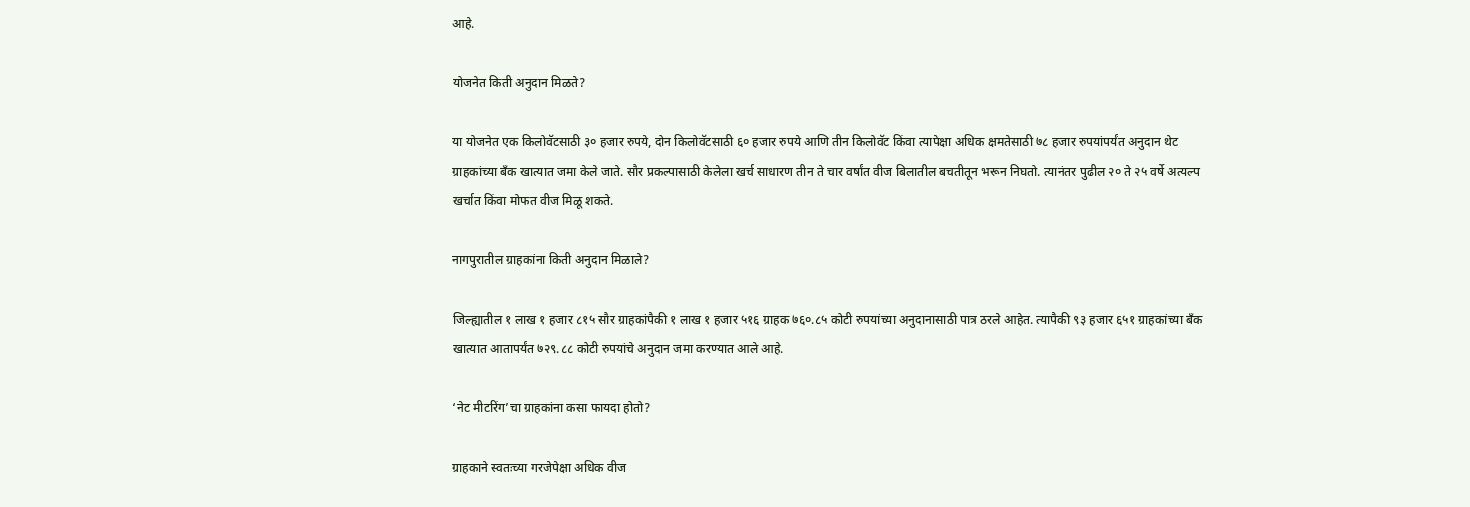आहे.

योजनेत किती अनुदान मिळते?

या योजनेत एक किलोवॅटसाठी ३० हजार रुपये, दोन किलोवॅटसाठी ६० हजार रुपये आणि तीन किलोवॅट किंवा त्यापेक्षा अधिक क्षमतेसाठी ७८ हजार रुपयांपर्यंत अनुदान थेट ग्राहकांच्या बँक खात्यात जमा केले जाते. सौर प्रकल्पासाठी केलेला खर्च साधारण तीन ते चार वर्षांत वीज बिलातील बचतीतून भरून निघतो. त्यानंतर पुढील २० ते २५ वर्षे अत्यल्प खर्चात किंवा मोफत वीज मिळू शकते.

नागपुरातील ग्राहकांना किती अनुदान मिळाले?

जिल्ह्यातील १ लाख १ हजार ८१५ सौर ग्राहकांपैकी १ लाख १ हजार ५१६ ग्राहक ७६०.८५ कोटी रुपयांच्या अनुदानासाठी पात्र ठरले आहेत. त्यापैकी ९३ हजार ६५१ ग्राहकांच्या बँक खात्यात आतापर्यंत ७२९.८८ कोटी रुपयांचे अनुदान जमा करण्यात आले आहे.

‘नेट मीटरिंग’चा ग्राहकांना कसा फायदा होतो?

ग्राहकाने स्वतःच्या गरजेपेक्षा अधिक वीज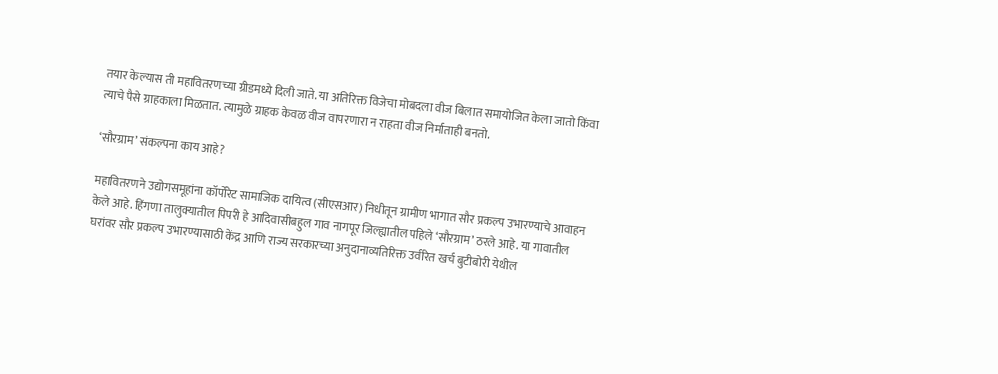तयार केल्यास ती महावितरणच्या ग्रीडमध्ये दिली जाते. या अतिरिक्त विजेचा मोबदला वीज बिलात समायोजित केला जातो किंवा त्याचे पैसे ग्राहकाला मिळतात. त्यामुळे ग्राहक केवळ वीज वापरणारा न राहता वीज निर्माताही बनतो.

‘सौरग्राम’ संकल्पना काय आहे?

महावितरणने उद्योगसमूहांना कॉर्पोरेट सामाजिक दायित्व (सीएसआर) निधीतून ग्रामीण भागात सौर प्रकल्प उभारण्याचे आवाहन केले आहे. हिंगणा तालुक्यातील पिपरी हे आदिवासीबहुल गाव नागपूर जिल्ह्यातील पहिले ‘सौरग्राम’ ठरले आहे. या गावातील घरांवर सौर प्रकल्प उभारण्यासाठी केंद्र आणि राज्य सरकारच्या अनुदानाव्यतिरिक्त उर्वरित खर्च बुटीबोरी येथील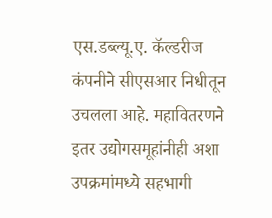एस.डब्ल्यू.ए. कॅल्डरीज कंपनीने सीएसआर निधीतून उचलला आहे. महावितरणने इतर उद्योगसमूहांनीही अशा उपक्रमांमध्ये सहभागी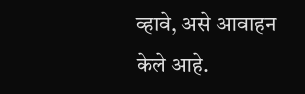व्हावे, असे आवाहन केले आहे.